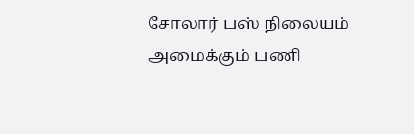சோலார் பஸ் நிலையம் அமைக்கும் பணி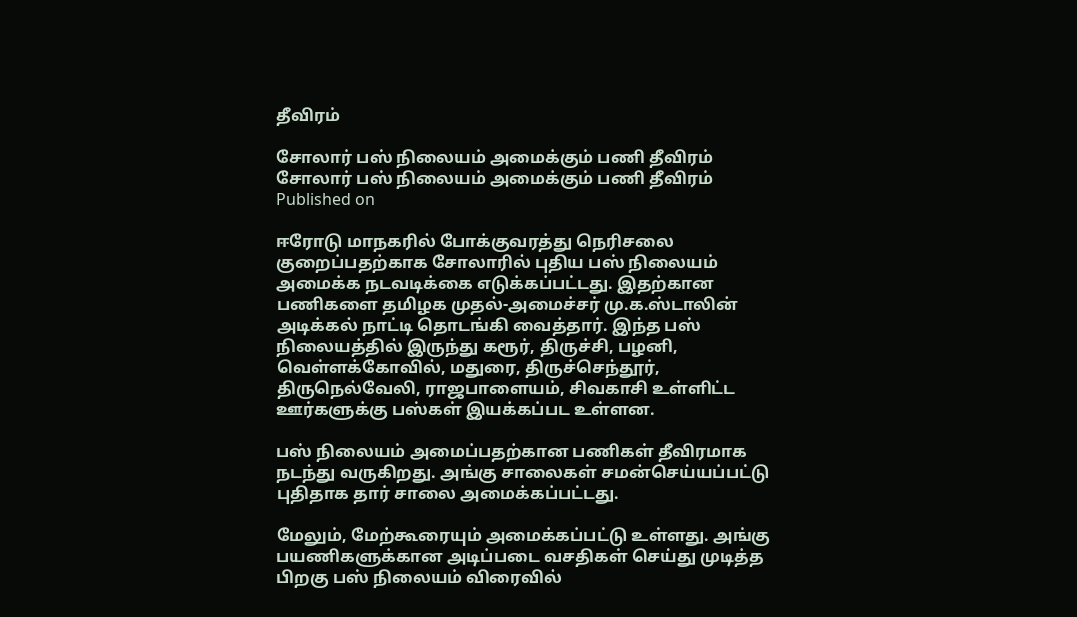தீவிரம்

சோலார் பஸ் நிலையம் அமைக்கும் பணி தீவிரம்
சோலார் பஸ் நிலையம் அமைக்கும் பணி தீவிரம்
Published on

ஈரோடு மாநகரில் போக்குவரத்து நெரிசலை குறைப்பதற்காக சோலாரில் புதிய பஸ் நிலையம் அமைக்க நடவடிக்கை எடுக்கப்பட்டது. இதற்கான பணிகளை தமிழக முதல்-அமைச்சர் மு.க.ஸ்டாலின் அடிக்கல் நாட்டி தொடங்கி வைத்தார். இந்த பஸ் நிலையத்தில் இருந்து கரூர், திருச்சி, பழனி, வெள்ளக்கோவில், மதுரை, திருச்செந்தூர், திருநெல்வேலி, ராஜபாளையம், சிவகாசி உள்ளிட்ட ஊர்களுக்கு பஸ்கள் இயக்கப்பட உள்ளன.

பஸ் நிலையம் அமைப்பதற்கான பணிகள் தீவிரமாக நடந்து வருகிறது. அங்கு சாலைகள் சமன்செய்யப்பட்டு புதிதாக தார் சாலை அமைக்கப்பட்டது.

மேலும், மேற்கூரையும் அமைக்கப்பட்டு உள்ளது. அங்கு பயணிகளுக்கான அடிப்படை வசதிகள் செய்து முடித்த பிறகு பஸ் நிலையம் விரைவில்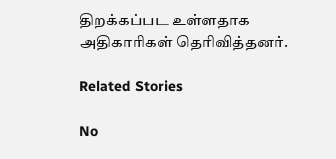திறக்கப்பட உள்ளதாக அதிகாரிகள் தெரிவித்தனர்.

Related Stories

No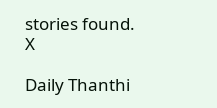stories found.
X

Daily Thanthi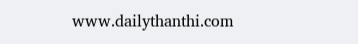www.dailythanthi.com